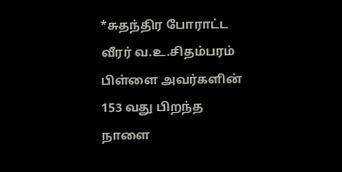*சுதந்திர போராட்ட வீரர் வ.உ.சிதம்பரம் பிள்ளை அவர்களின் 153 வது பிறந்த நாளை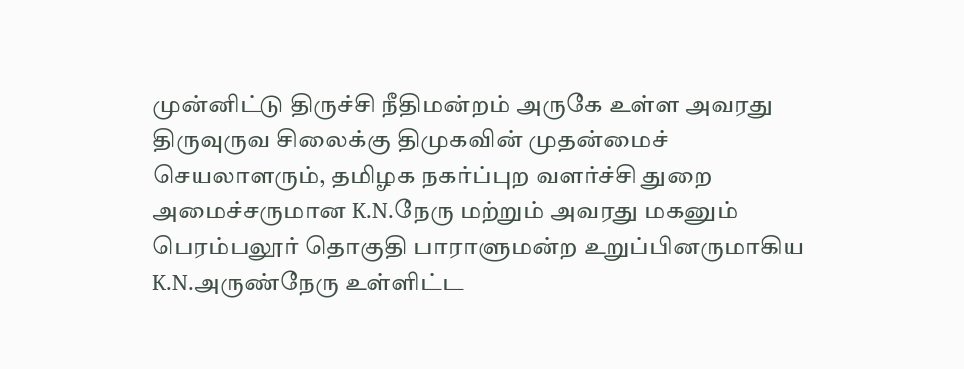முன்னிட்டு திருச்சி நீதிமன்றம் அருகே உள்ள அவரது திருவுருவ சிலைக்கு திமுகவின் முதன்மைச் செயலாளரும், தமிழக நகர்ப்புற வளர்ச்சி துறை அமைச்சருமான K.N.நேரு மற்றும் அவரது மகனும் பெரம்பலூர் தொகுதி பாராளுமன்ற உறுப்பினருமாகிய K.N.அருண்நேரு உள்ளிட்ட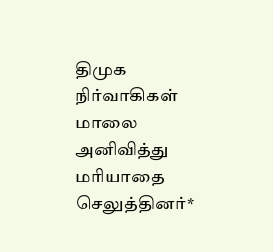திமுக நிர்வாகிகள் மாலை அனிவித்து மரியாதை செலுத்தினர்*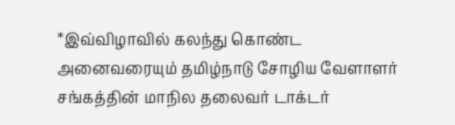*இவ்விழாவில் கலந்து கொண்ட அனைவரையும் தமிழ்நாடு சோழிய வேளாளர் சங்கத்தின் மாநில தலைவர் டாக்டர்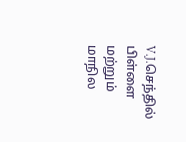V.J.செந்தில் பிள்ளை மற்றும் மாநில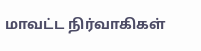மாவட்ட நிர்வாகிகள்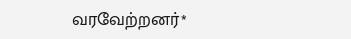வரவேற்றனர்*